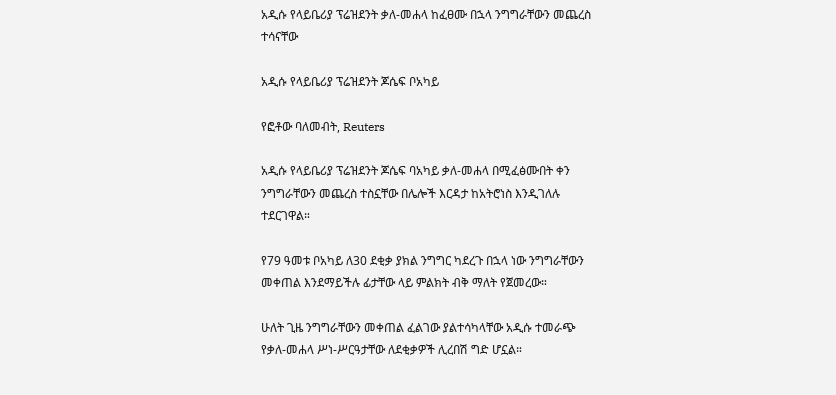አዲሱ የላይቤሪያ ፕሬዝደንት ቃለ-መሐላ ከፈፀሙ በኋላ ንግግራቸውን መጨረስ ተሳናቸው

አዲሱ የላይቤሪያ ፕሬዝደንት ጆሴፍ ቦአካይ

የፎቶው ባለመብት, Reuters

አዲሱ የላይቤሪያ ፕሬዝደንት ጆሴፍ ባአካይ ቃለ-መሐላ በሚፈፅሙበት ቀን ንግግራቸውን መጨረስ ተስኗቸው በሌሎች እርዳታ ከአትሮነስ እንዲገለሉ ተደርገዋል።

የ79 ዓመቱ ቦአካይ ለ30 ደቂቃ ያክል ንግግር ካደረጉ በኋላ ነው ንግግራቸውን መቀጠል እንደማይችሉ ፊታቸው ላይ ምልክት ብቅ ማለት የጀመረው።

ሁለት ጊዜ ንግግራቸውን መቀጠል ፈልገው ያልተሳካላቸው አዲሱ ተመራጭ የቃለ-መሐላ ሥነ-ሥርዓታቸው ለደቂቃዎች ሊረበሽ ግድ ሆኗል።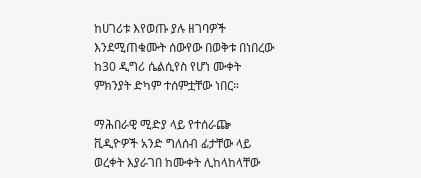ከሀገሪቱ እየወጡ ያሉ ዘገባዎች እንደሚጠቁሙት ሰውየው በወቅቱ በነበረው ከ30 ዲግሪ ሴልሲየስ የሆነ ሙቀት ምክንያት ድካም ተሰምቷቸው ነበር።

ማሕበራዊ ሚድያ ላይ የተሰራጬ ቪዲዮዎች አንድ ግለሰብ ፊታቸው ላይ ወረቀት እያራገበ ከሙቀት ሊከላከላቸው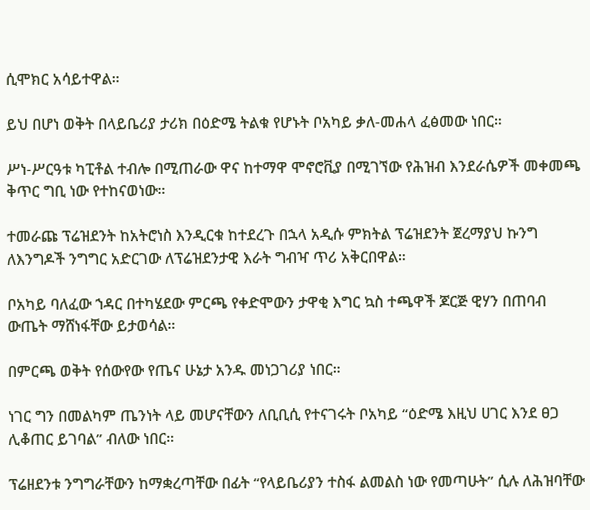ሲሞክር አሳይተዋል።

ይህ በሆነ ወቅት በላይቤሪያ ታሪክ በዕድሜ ትልቁ የሆኑት ቦአካይ ቃለ-መሐላ ፈፅመው ነበር።

ሥነ-ሥርዓቱ ካፒቶል ተብሎ በሚጠራው ዋና ከተማዋ ሞኖሮቪያ በሚገኘው የሕዝብ እንደራሴዎች መቀመጫ ቅጥር ግቢ ነው የተከናወነው።

ተመራጩ ፕሬዝደንት ከአትሮነስ እንዲርቁ ከተደረጉ በኋላ አዲሱ ምክትል ፕሬዝደንት ጀረማያህ ኩንግ ለእንግዶች ንግግር አድርገው ለፕሬዝደንታዊ እራት ግብዣ ጥሪ አቅርበዋል።

ቦአካይ ባለፈው ኀዳር በተካሄደው ምርጫ የቀድሞውን ታዋቂ እግር ኳስ ተጫዋች ጆርጅ ዊሃን በጠባብ ውጤት ማሸነፋቸው ይታወሳል።

በምርጫ ወቅት የሰውየው የጤና ሁኔታ አንዱ መነጋገሪያ ነበር።

ነገር ግን በመልካም ጤንነት ላይ መሆናቸውን ለቢቢሲ የተናገሩት ቦአካይ “ዕድሜ እዚህ ሀገር እንደ ፀጋ ሊቆጠር ይገባል” ብለው ነበር።

ፕሬዘደንቱ ንግግራቸውን ከማቋረጣቸው በፊት “የላይቤሪያን ተስፋ ልመልስ ነው የመጣሁት” ሲሉ ለሕዝባቸው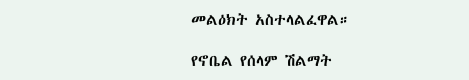መልዕክት አስተላልፈዋል።

የኖቤል የሰላም ሽልማት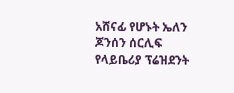አሸናፊ የሆኑት ኤለን ጆንሰን ሰርሊፍ የላይቤሪያ ፕሬዝደንት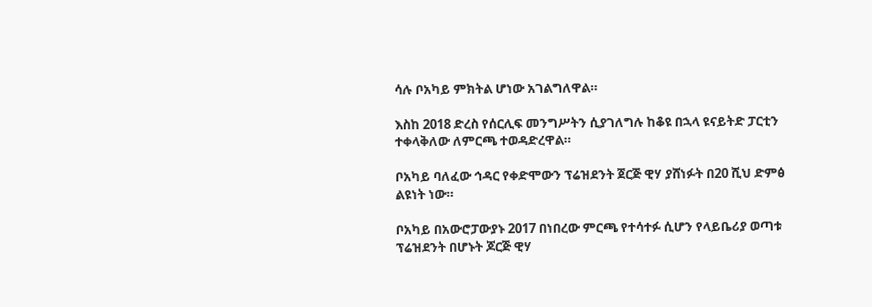ሳሉ ቦአካይ ምክትል ሆነው አገልግለዋል።

እስከ 2018 ድረስ የሰርሊፍ መንግሥትን ሲያገለግሉ ከቆዩ በኋላ ዩናይትድ ፓርቲን ተቀላቅለው ለምርጫ ተወዳድረዋል።

ቦአካይ ባለፈው ኅዳር የቀድሞውን ፕሬዝደንት ጀርጅ ዊሃ ያሸነፉት በ20 ሺህ ድምፅ ልዩነት ነው።

ቦአካይ በአውሮፓውያኑ 2017 በነበረው ምርጫ የተሳተፉ ሲሆን የላይቤሪያ ወጣቱ ፕሬዝደንት በሆኑት ጆርጅ ዊሃ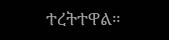ተረትተዋል።